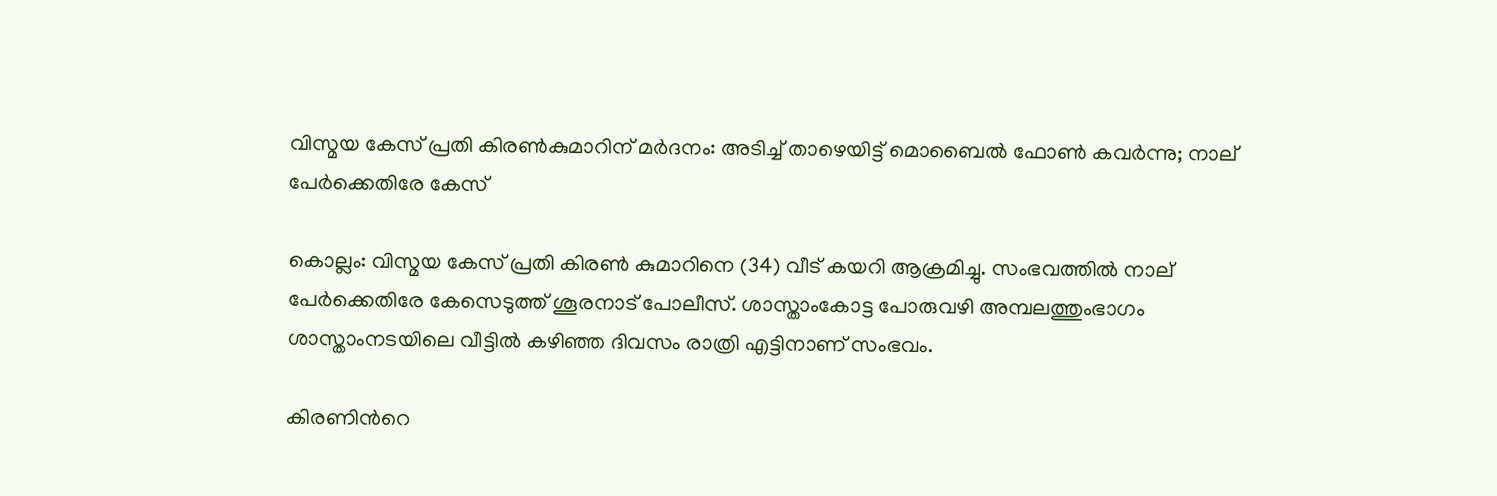വിസ്മയ കേസ് പ്രതി കിരണ്‍കുമാറിന് മര്‍ദനം: അടിച്ച് താഴെയിട്ട് മൊബൈല്‍ ഫോണ്‍ കവര്‍ന്നു; നാല് പേര്‍ക്കെതിരേ കേസ്

കൊല്ലം: വിസ്മ‌യ കേസ് പ്രതി കിരൺ കുമാറിനെ (34) വീട് കയറി ആക്രമിച്ചു. സംഭവത്തിൽ നാല് പേർക്കെതിരേ കേസെടുത്ത് ശൂരനാട് പോലീസ്. ശാസ്താംകോട്ട പോരുവഴി അമ്പലത്തുംഭാഗം ശാസ്താംനടയിലെ വീട്ടിൽ കഴിഞ്ഞ ദിവസം രാത്രി എട്ടിനാണ് സംഭവം.

കിരണിന്‍റെ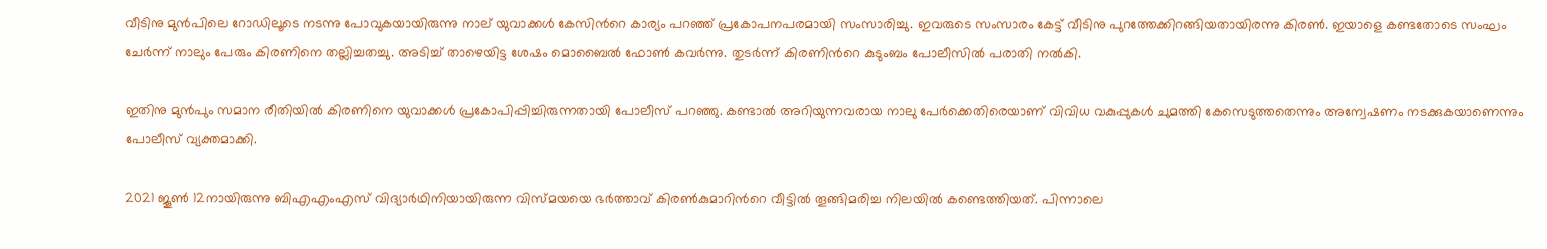വീടിനു മുൻപിലെ റോഡിലൂടെ നടന്നു പോവുകയായിരുന്നു നാല് യുവാക്കൾ കേസിന്‍റെ കാര്യം പറഞ്ഞ് പ്രകോപനപരമായി സംസാരിച്ചു. ഇവരുടെ സംസാരം കേട്ട് വീടിനു പുറത്തേക്കിറങ്ങിയതായിരന്നു കിരൺ. ഇയാളെ കണ്ടതോടെ സംഘം ചേർന്ന് നാലും പേരും കിരണിനെ തല്ലിച്ചതച്ചു. അടിച്ച് താഴെയിട്ട ശേഷം മൊബൈൽ ഫോൺ കവർന്നു. തുടര്‍ന്ന് കിരണിന്‍റെ കുടുംബം പോലീസില്‍ പരാതി നല്‍കി.

ഇതിനു മുൻപും സമാന രീതിയിൽ കിരണിനെ യുവാക്കൾ പ്രകോപിപ്പിച്ചിരുന്നതായി പോലീസ് പറഞ്ഞു. കണ്ടാൽ അറിയുന്നവരായ നാലു പേർക്കെതിരെയാണ് വിവിധ വകുപ്പുകൾ ചുമത്തി കേസെടുത്തതെന്നും അന്വേഷണം നടക്കുകയാണെന്നും പോലീസ് വ്യക്തമാക്കി.

2021 ജൂണ്‍ 12നായിരുന്നു ബിഎഎംഎസ് വിദ്യാര്‍ഥിനിയായിരുന്ന വിസ്മയയെ ഭർത്താവ് കിരണ്‍കുമാറിന്‍റെ വീട്ടില്‍ തൂങ്ങിമരിച്ച നിലയില്‍ കണ്ടെത്തിയത്. പിന്നാലെ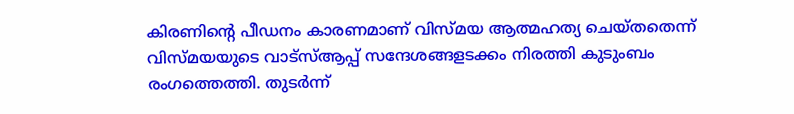കിരണിന്‍റെ പീഡനം കാരണമാണ് വിസ്മയ ആത്മഹത്യ ചെയ്തതെന്ന് വിസ്മയയുടെ വാട്‌സ്ആപ്പ് സന്ദേശങ്ങളടക്കം നിരത്തി കുടുംബം രംഗത്തെത്തി. തുടര്‍ന്ന്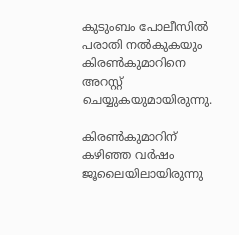കുടുംബം പോലീസില്‍ പരാതി നല്‍കുകയും കിരണ്‍കുമാറിനെ അറസ്റ്റ് ചെയ്യുകയുമായിരുന്നു.

കിരണ്‍കുമാറിന് കഴിഞ്ഞ വര്‍ഷം ജൂലൈയിലായിരുന്നു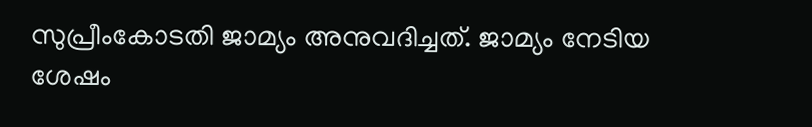സുപ്രീംകോടതി ജാമ്യം അനുവദിച്ചത്. ജാമ്യം നേടിയ ശേഷം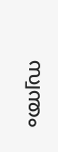സ്വന്തം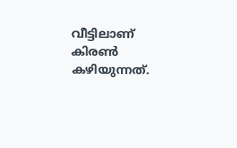വീട്ടിലാണ് കിരൺ കഴിയുന്നത്.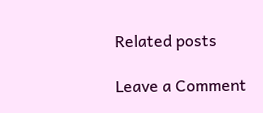Related posts

Leave a Comment